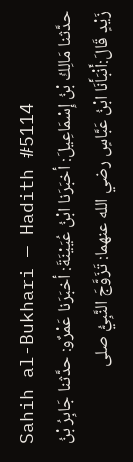Sahih al-Bukhari — Hadith #5114
حدَّثنا مَالِكُ بْنُ إِسْمَاعِيلَ: أخبَرَنا ابْنُ عُيَيْنَةَ: أخبَرَنا عَمْرٌو: حدَّثنا جَابِرُ بْنُ زَيْدٍ قَالَ:أَنْبَأَنَا ابْنُ عَبَّاسٍ رضي الله عنهما: تَزَوَّجَ النَّبِيُّ صلى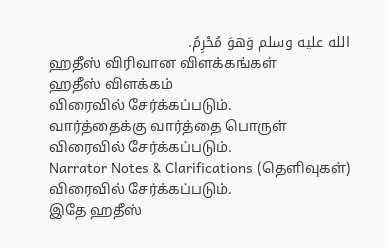الله عليه وسلم وَهوَ مُحْرِمٌ.
ஹதீஸ் விரிவான விளக்கங்கள்
ஹதீஸ் விளக்கம்
விரைவில் சேர்க்கப்படும்.
வார்த்தைக்கு வார்த்தை பொருள்
விரைவில் சேர்க்கப்படும்.
Narrator Notes & Clarifications (தெளிவுகள்)
விரைவில் சேர்க்கப்படும்.
இதே ஹதீஸ்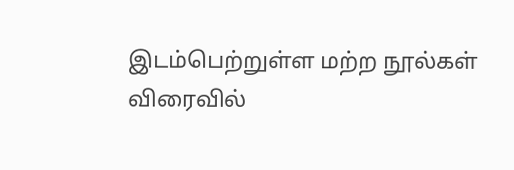இடம்பெற்றுள்ள மற்ற நூல்கள்
விரைவில்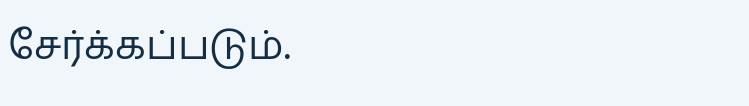சேர்க்கப்படும்.